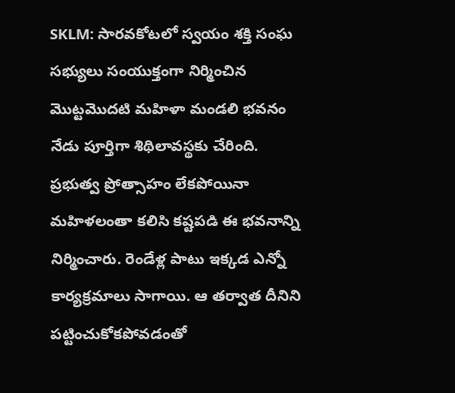SKLM: సారవకోటలో స్వయం శక్తి సంఘ సభ్యులు సంయుక్తంగా నిర్మించిన మొట్టమొదటి మహిళా మండలి భవనం నేడు పూర్తిగా శిథిలావస్థకు చేరింది. ప్రభుత్వ ప్రోత్సాహం లేకపోయినా మహిళలంతా కలిసి కష్టపడి ఈ భవనాన్ని నిర్మించారు. రెండేళ్ల పాటు ఇక్కడ ఎన్నో కార్యక్రమాలు సాగాయి. ఆ తర్వాత దీనిని పట్టించుకోకపోవడంతో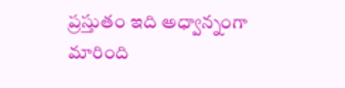ప్రస్తుతం ఇది అధ్వాన్నంగా మారింది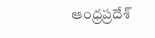ఆంధ్రప్రదేశ్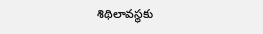శిథిలావస్థకు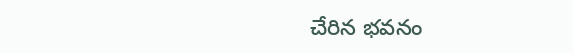చేరిన భవనం